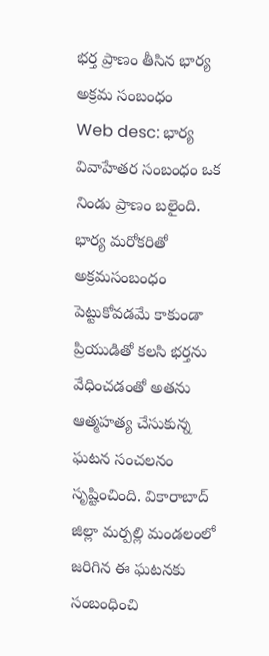భర్త ప్రాణం తీసిన భార్య అక్రమ సంబంధం
Web desc: భార్య వివాహేతర సంబంధం ఒక నిండు ప్రాణం బలైంది. భార్య మరోకరితో అక్రమసంబంధం పెట్టుకోవడమే కాకుండా ప్రియుడితో కలసి భర్తను వేధించడంతో అతను ఆత్మహత్య చేసుకున్న ఘటన సంచలనం సృష్టించింది. వికారాబాద్ జిల్లా మర్పల్లి మండలంలో జరిగిన ఈ ఘటనకు సంబంధించి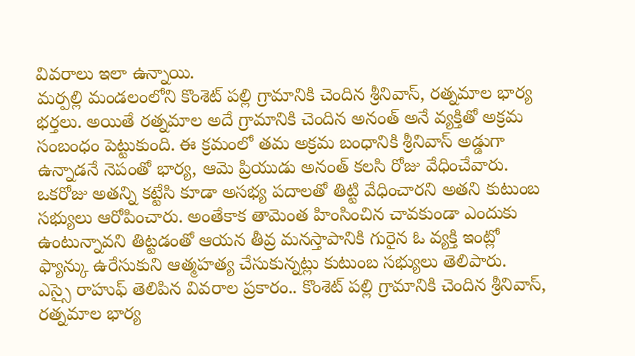వివరాలు ఇలా ఉన్నాయి.
మర్పల్లి మండలంలోని కొంశెట్ పల్లి గ్రామానికి చెందిన శ్రీనివాస్, రత్నమాల భార్య భర్తలు. అయితే రత్నమాల అదే గ్రామానికి చెందిన అనంత్ అనే వ్యక్తితో అక్రమ సంబంధం పెట్టుకుంది. ఈ క్రమంలో తమ అక్రమ బంధానికి శ్రీనివాస్ అడ్డుగా ఉన్నాడనే నెపంతో భార్య, ఆమె ప్రియుడు అనంత్ కలసి రోజు వేధించేవారు. ఒకరోజు అతన్ని కట్టేసి కూడా అసభ్య పదాలతో తిట్టి వేధించారని అతని కుటుంబ సభ్యులు ఆరోపించారు. అంతేకాక తామెంత హింసించిన చావకుండా ఎందుకు ఉంటున్నావని తిట్టడంతో ఆయన తీవ్ర మనస్తాపానికి గురైన ఓ వ్యక్తి ఇంట్లో ఫ్యాన్కు ఉరేసుకుని ఆత్మహత్య చేసుకున్నట్లు కుటుంబ సభ్యులు తెలిపారు.
ఎస్సై రాహుఫ్ తెలిపిన వివరాల ప్రకారం.. కొంశెట్ పల్లి గ్రామానికి చెందిన శ్రీనివాస్, రత్నమాల భార్య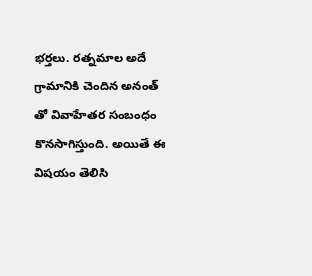భర్తలు. రత్నమాల అదే గ్రామానికి చెందిన అనంత్ తో వివాహేతర సంబంధం కొనసాగిస్తుంది. అయితే ఈ విషయం తెలిసి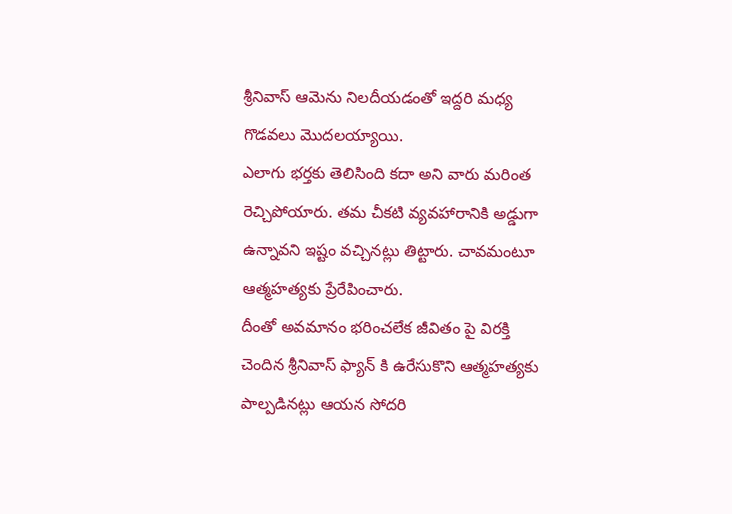శ్రీనివాస్ ఆమెను నిలదీయడంతో ఇద్దరి మధ్య గొడవలు మొదలయ్యాయి.
ఎలాగు భర్తకు తెలిసింది కదా అని వారు మరింత రెచ్చిపోయారు. తమ చీకటి వ్యవహారానికి అడ్డుగా ఉన్నావని ఇష్టం వచ్చినట్లు తిట్టారు. చావమంటూ ఆత్మహత్యకు ప్రేరేపించారు.
దీంతో అవమానం భరించలేక జీవితం పై విరక్తి చెందిన శ్రీనివాస్ ఫ్యాన్ కి ఉరేసుకొని ఆత్మహత్యకు పాల్పడినట్లు ఆయన సోదరి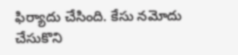ఫిర్యాదు చేసింది. కేసు నమోదు చేసుకొని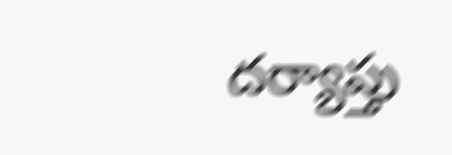దర్యాప్తు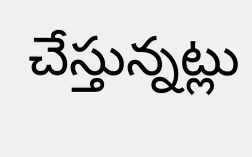చేస్తున్నట్లు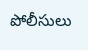పోలీసులు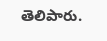తెలిపారు.